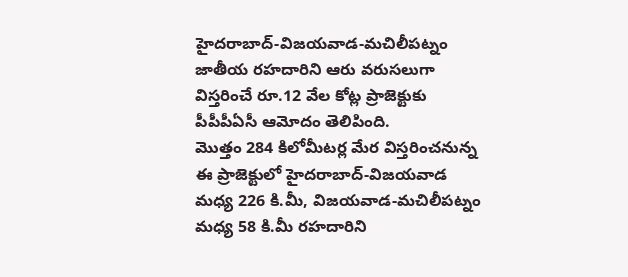హైదరాబాద్-విజయవాడ-మచిలీపట్నం జాతీయ రహదారిని ఆరు వరుసలుగా విస్తరించే రూ.12 వేల కోట్ల ప్రాజెక్టుకు పీపీపీఏసీ ఆమోదం తెలిపింది.
మొత్తం 284 కిలోమీటర్ల మేర విస్తరించనున్న ఈ ప్రాజెక్టులో హైదరాబాద్-విజయవాడ మధ్య 226 కి.మీ, విజయవాడ-మచిలీపట్నం మధ్య 58 కి.మీ రహదారిని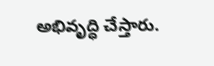అభివృద్ధి చేస్తారు.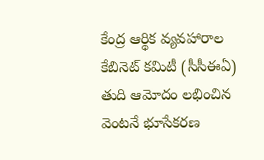కేంద్ర ఆర్థిక వ్యవహారాల కేబినెట్ కమిటీ (సీసీఈఏ) తుది ఆమోదం లభించిన వెంటనే భూసేకరణ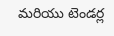మరియు టెండర్ల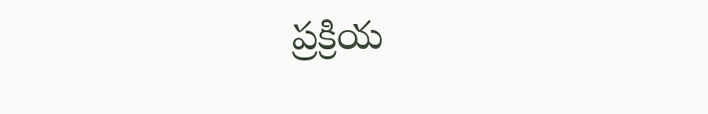ప్రక్రియ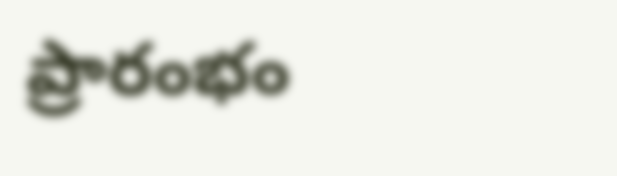ప్రారంభం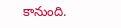కానుంది.